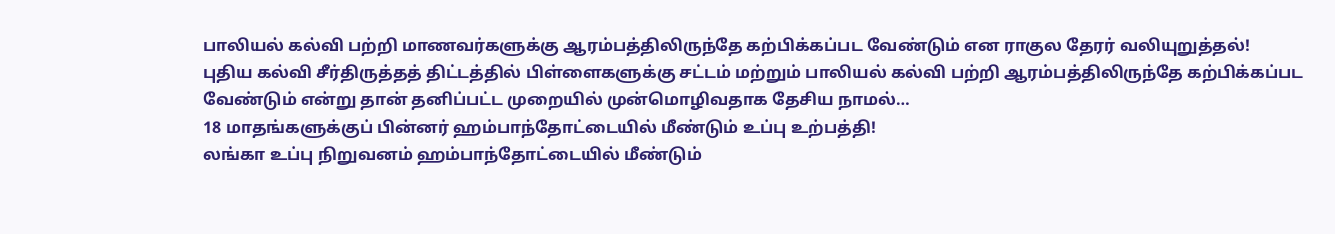பாலியல் கல்வி பற்றி மாணவர்களுக்கு ஆரம்பத்திலிருந்தே கற்பிக்கப்பட வேண்டும் என ராகுல தேரர் வலியுறுத்தல்!
புதிய கல்வி சீர்திருத்தத் திட்டத்தில் பிள்ளைகளுக்கு சட்டம் மற்றும் பாலியல் கல்வி பற்றி ஆரம்பத்திலிருந்தே கற்பிக்கப்பட வேண்டும் என்று தான் தனிப்பட்ட முறையில் முன்மொழிவதாக தேசிய நாமல்…
18 மாதங்களுக்குப் பின்னர் ஹம்பாந்தோட்டையில் மீண்டும் உப்பு உற்பத்தி!
லங்கா உப்பு நிறுவனம் ஹம்பாந்தோட்டையில் மீண்டும்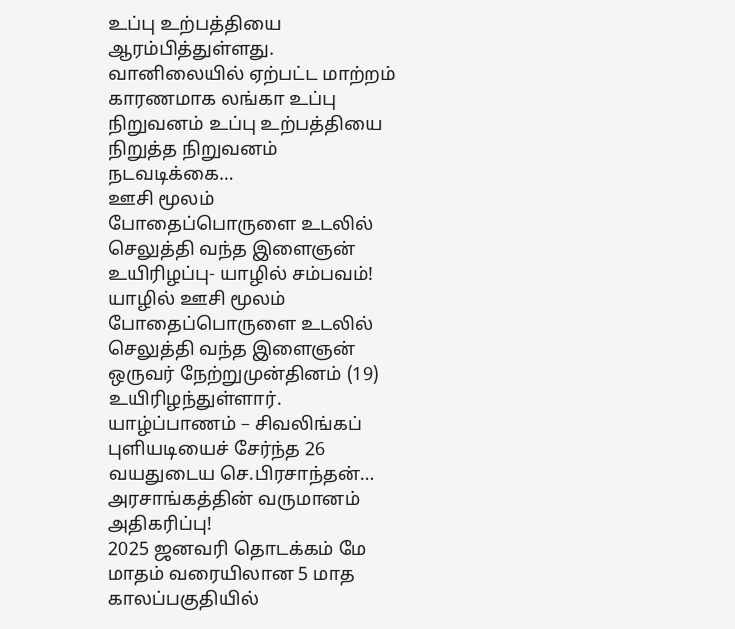உப்பு உற்பத்தியை ஆரம்பித்துள்ளது. வானிலையில் ஏற்பட்ட மாற்றம் காரணமாக லங்கா உப்பு நிறுவனம் உப்பு உற்பத்தியை நிறுத்த நிறுவனம் நடவடிக்கை…
ஊசி மூலம் போதைப்பொருளை உடலில் செலுத்தி வந்த இளைஞன் உயிரிழப்பு- யாழில் சம்பவம்!
யாழில் ஊசி மூலம் போதைப்பொருளை உடலில் செலுத்தி வந்த இளைஞன் ஒருவர் நேற்றுமுன்தினம் (19) உயிரிழந்துள்ளார். யாழ்ப்பாணம் – சிவலிங்கப் புளியடியைச் சேர்ந்த 26 வயதுடைய செ.பிரசாந்தன்…
அரசாங்கத்தின் வருமானம் அதிகரிப்பு!
2025 ஜனவரி தொடக்கம் மே மாதம் வரையிலான 5 மாத காலப்பகுதியில்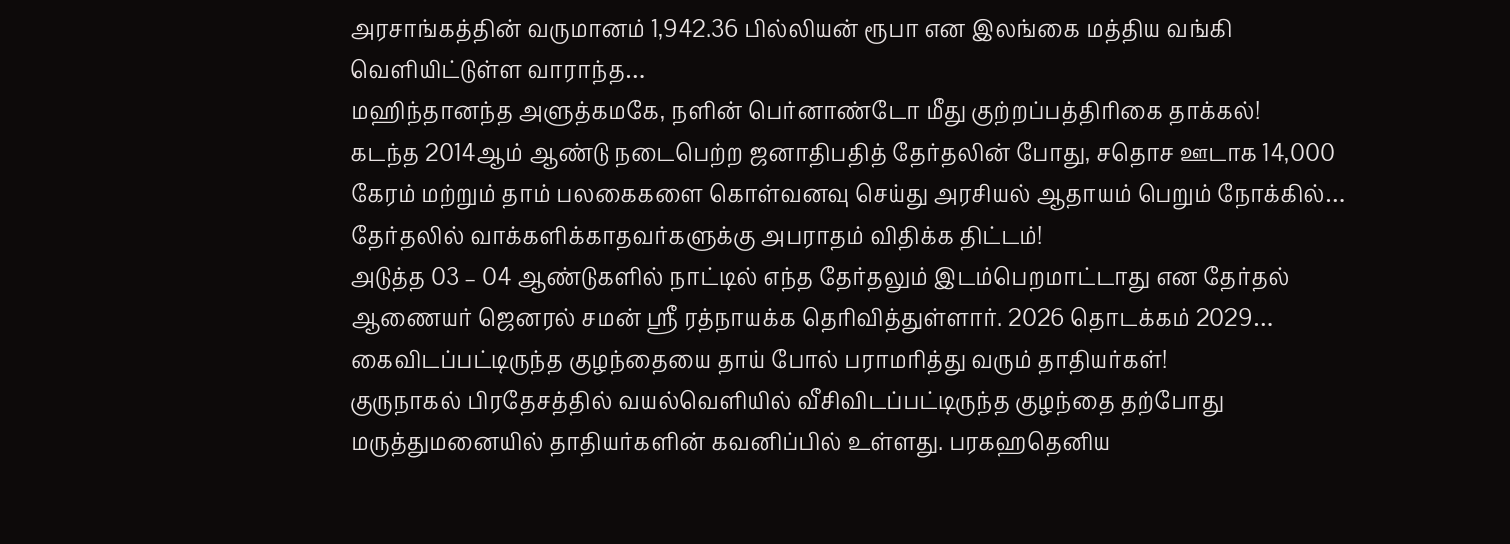அரசாங்கத்தின் வருமானம் 1,942.36 பில்லியன் ரூபா என இலங்கை மத்திய வங்கி வெளியிட்டுள்ள வாராந்த…
மஹிந்தானந்த அளுத்கமகே, நளின் பெர்னாண்டோ மீது குற்றப்பத்திரிகை தாக்கல்!
கடந்த 2014ஆம் ஆண்டு நடைபெற்ற ஜனாதிபதித் தேர்தலின் போது, சதொச ஊடாக 14,000 கேரம் மற்றும் தாம் பலகைகளை கொள்வனவு செய்து அரசியல் ஆதாயம் பெறும் நோக்கில்…
தேர்தலில் வாக்களிக்காதவர்களுக்கு அபராதம் விதிக்க திட்டம்!
அடுத்த 03 – 04 ஆண்டுகளில் நாட்டில் எந்த தேர்தலும் இடம்பெறமாட்டாது என தேர்தல் ஆணையர் ஜெனரல் சமன் ஸ்ரீ ரத்நாயக்க தெரிவித்துள்ளார். 2026 தொடக்கம் 2029…
கைவிடப்பட்டிருந்த குழந்தையை தாய் போல் பராமரித்து வரும் தாதியர்கள்!
குருநாகல் பிரதேசத்தில் வயல்வெளியில் வீசிவிடப்பட்டிருந்த குழந்தை தற்போது மருத்துமனையில் தாதியர்களின் கவனிப்பில் உள்ளது. பரகஹதெனிய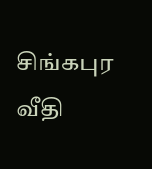சிங்கபுர வீதி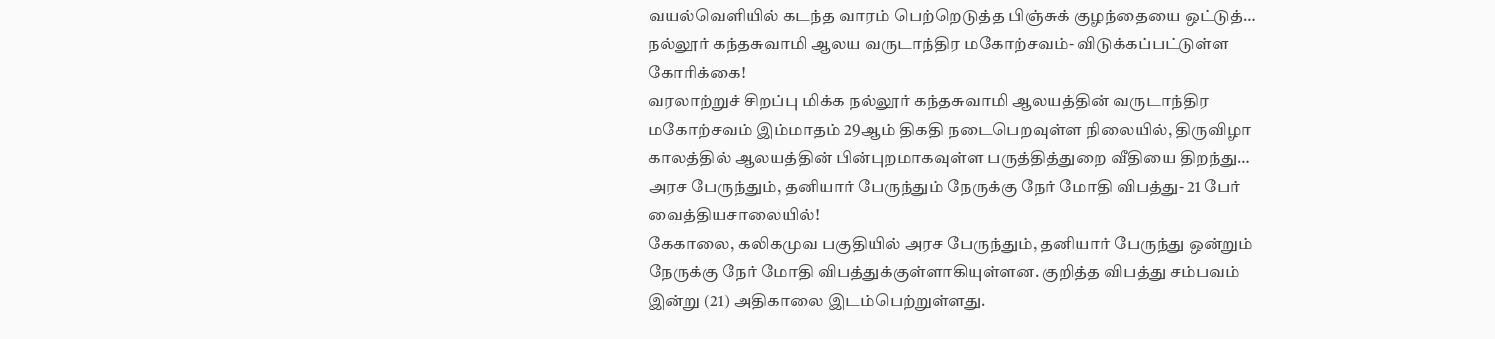வயல்வெளியில் கடந்த வாரம் பெற்றெடுத்த பிஞ்சுக் குழந்தையை ஒட்டுத்…
நல்லூர் கந்தசுவாமி ஆலய வருடாந்திர மகோற்சவம்- விடுக்கப்பட்டுள்ள கோரிக்கை!
வரலாற்றுச் சிறப்பு மிக்க நல்லூர் கந்தசுவாமி ஆலயத்தின் வருடாந்திர மகோற்சவம் இம்மாதம் 29ஆம் திகதி நடைபெறவுள்ள நிலையில், திருவிழா காலத்தில் ஆலயத்தின் பின்புறமாகவுள்ள பருத்தித்துறை வீதியை திறந்து…
அரச பேருந்தும், தனியார் பேருந்தும் நேருக்கு நேர் மோதி விபத்து- 21 பேர் வைத்தியசாலையில்!
கேகாலை, கலிகமுவ பகுதியில் அரச பேருந்தும், தனியார் பேருந்து ஒன்றும் நேருக்கு நேர் மோதி விபத்துக்குள்ளாகியுள்ளன. குறித்த விபத்து சம்பவம் இன்று (21) அதிகாலை இடம்பெற்றுள்ளது.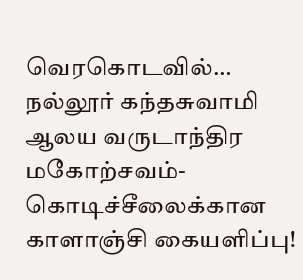வெரகொடவில்…
நல்லூர் கந்தசுவாமி ஆலய வருடாந்திர மகோற்சவம்- கொடிச்சீலைக்கான காளாஞ்சி கையளிப்பு!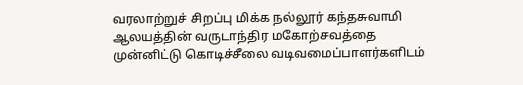வரலாற்றுச் சிறப்பு மிக்க நல்லூர் கந்தசுவாமி ஆலயத்தின் வருடாந்திர மகோற்சவத்தை முன்னிட்டு கொடிச்சீலை வடிவமைப்பாளர்களிடம்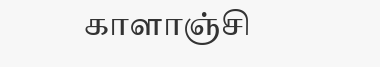காளாஞ்சி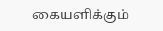கையளிக்கும்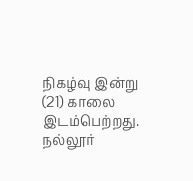நிகழ்வு இன்று (21) காலை இடம்பெற்றது. நல்லூர்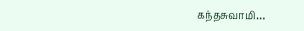கந்தசுவாமி…